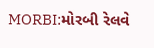MORBI:મોરબી રેલવે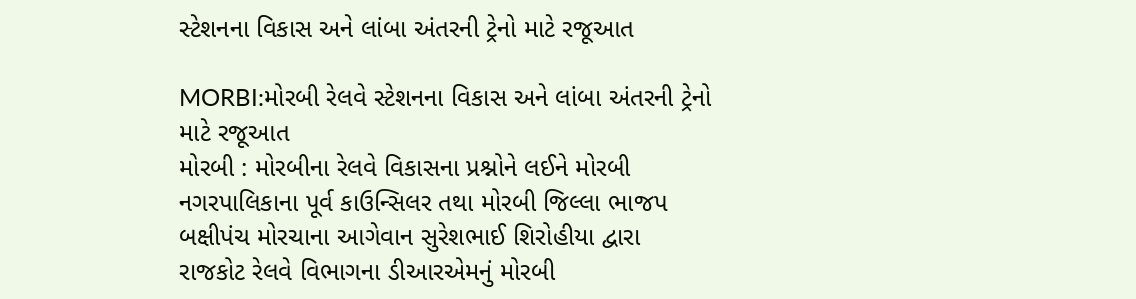સ્ટેશનના વિકાસ અને લાંબા અંતરની ટ્રેનો માટે રજૂઆત

MORBI:મોરબી રેલવે સ્ટેશનના વિકાસ અને લાંબા અંતરની ટ્રેનો માટે રજૂઆત
મોરબી : મોરબીના રેલવે વિકાસના પ્રશ્નોને લઈને મોરબી નગરપાલિકાના પૂર્વ કાઉન્સિલર તથા મોરબી જિલ્લા ભાજપ બક્ષીપંચ મોરચાના આગેવાન સુરેશભાઈ શિરોહીયા દ્વારા રાજકોટ રેલવે વિભાગના ડીઆરએમનું મોરબી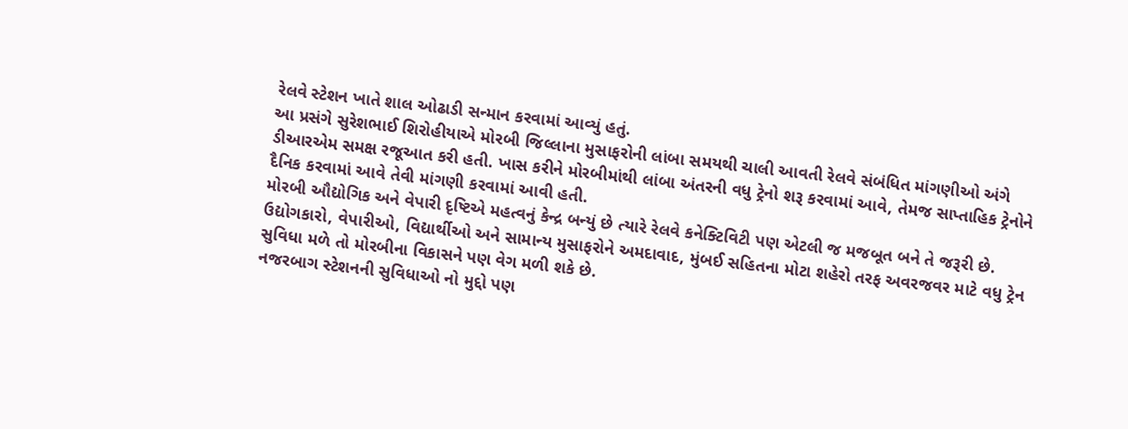રેલવે સ્ટેશન ખાતે શાલ ઓઢાડી સન્માન કરવામાં આવ્યું હતું.
આ પ્રસંગે સુરેશભાઈ શિરોહીયાએ મોરબી જિલ્લાના મુસાફરોની લાંબા સમયથી ચાલી આવતી રેલવે સંબંધિત માંગણીઓ અંગે ડીઆરએમ સમક્ષ રજૂઆત કરી હતી. ખાસ કરીને મોરબીમાંથી લાંબા અંતરની વધુ ટ્રેનો શરૂ કરવામાં આવે, તેમજ સાપ્તાહિક ટ્રેનોને દૈનિક કરવામાં આવે તેવી માંગણી કરવામાં આવી હતી.
મોરબી ઔદ્યોગિક અને વેપારી દૃષ્ટિએ મહત્વનું કેન્દ્ર બન્યું છે ત્યારે રેલવે કનેક્ટિવિટી પણ એટલી જ મજબૂત બને તે જરૂરી છે. ઉદ્યોગકારો, વેપારીઓ, વિદ્યાર્થીઓ અને સામાન્ય મુસાફરોને અમદાવાદ, મુંબઈ સહિતના મોટા શહેરો તરફ અવરજવર માટે વધુ ટ્રેન સુવિધા મળે તો મોરબીના વિકાસને પણ વેગ મળી શકે છે.
નજરબાગ સ્ટેશનની સુવિધાઓ નો મુદ્દો પણ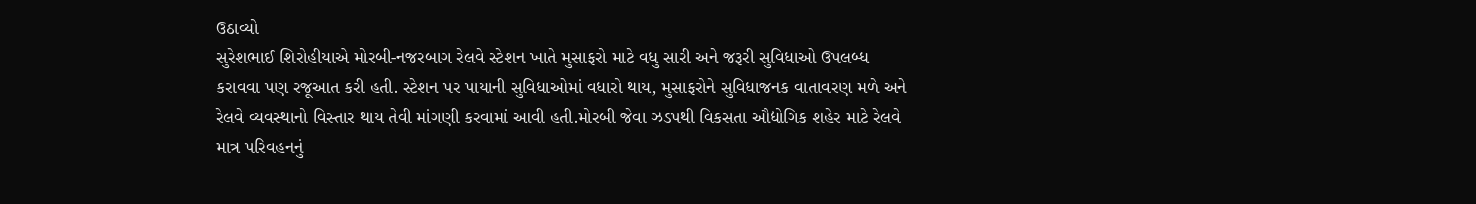ઉઠાવ્યો
સુરેશભાઈ શિરોહીયાએ મોરબી-નજરબાગ રેલવે સ્ટેશન ખાતે મુસાફરો માટે વધુ સારી અને જરૂરી સુવિધાઓ ઉપલબ્ધ કરાવવા પણ રજૂઆત કરી હતી. સ્ટેશન પર પાયાની સુવિધાઓમાં વધારો થાય, મુસાફરોને સુવિધાજનક વાતાવરણ મળે અને રેલવે વ્યવસ્થાનો વિસ્તાર થાય તેવી માંગણી કરવામાં આવી હતી.મોરબી જેવા ઝડપથી વિકસતા ઔદ્યોગિક શહેર માટે રેલવે માત્ર પરિવહનનું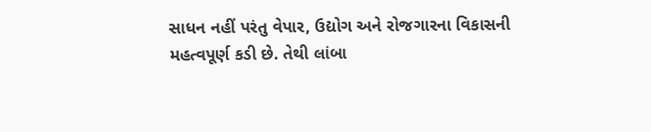સાધન નહીં પરંતુ વેપાર, ઉદ્યોગ અને રોજગારના વિકાસની મહત્વપૂર્ણ કડી છે. તેથી લાંબા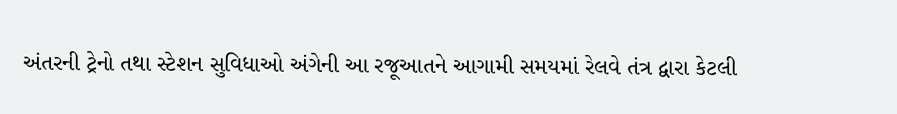અંતરની ટ્રેનો તથા સ્ટેશન સુવિધાઓ અંગેની આ રજૂઆતને આગામી સમયમાં રેલવે તંત્ર દ્વારા કેટલી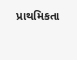પ્રાથમિકતા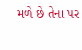મળે છે તેના પર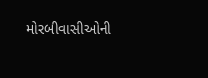મોરબીવાસીઓની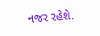નજર રહેશે.